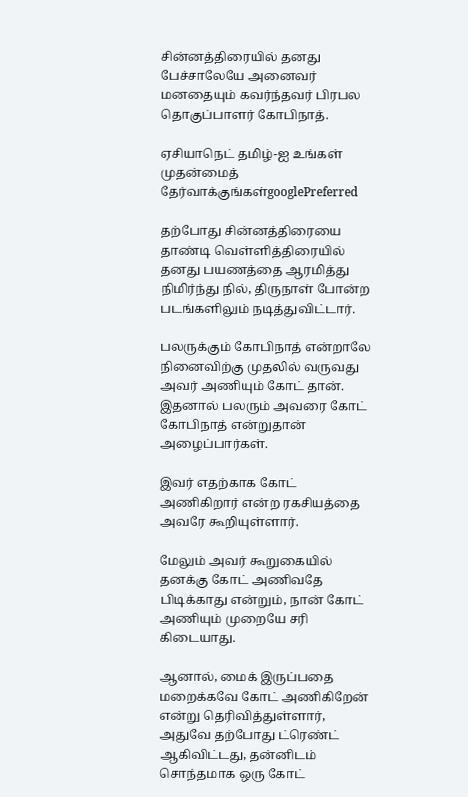சின்னத்திரையில் தனது பேச்சாலேயே அனைவர் மனதையும் கவர்ந்தவர் பிரபல தொகுப்பாளர் கோபிநாத்.

ஏசியாநெட் தமிழ்-ஐ உங்கள் முதன்மைத் தேர்வாக்குங்கள்googlePreferred

தற்போது சின்னத்திரையை தாண்டி வெள்ளித்திரையில் தனது பயணத்தை ஆரமித்து நிமிர்ந்து நில், திருநாள் போன்ற படங்களிலும் நடித்துவிட்டார்.

பலருக்கும் கோபிநாத் என்றாலே நினைவிற்கு முதலில் வருவது அவர் அணியும் கோட் தான். இதனால் பலரும் அவரை கோட் கோபிநாத் என்றுதான் அழைப்பார்கள்.

இவர் எதற்காக கோட் அணிகிறார் என்ற ரகசியத்தை அவரே கூறியுள்ளார்.

மேலும் அவர் கூறுகையில் தனக்கு கோட் அணிவதே பிடிக்காது என்றும், நான் கோட் அணியும் முறையே சரி கிடையாது.

ஆனால், மைக் இருப்பதை மறைக்கவே கோட் அணிகிறேன் என்று தெரிவித்துள்ளார், அதுவே தற்போது ட்ரெண்ட் ஆகிவிட்டது, தன்னிடம் சொந்தமாக ஒரு கோட்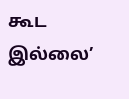கூட இல்லை’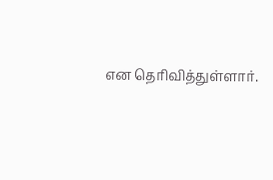என தெரிவித்துள்ளார்.